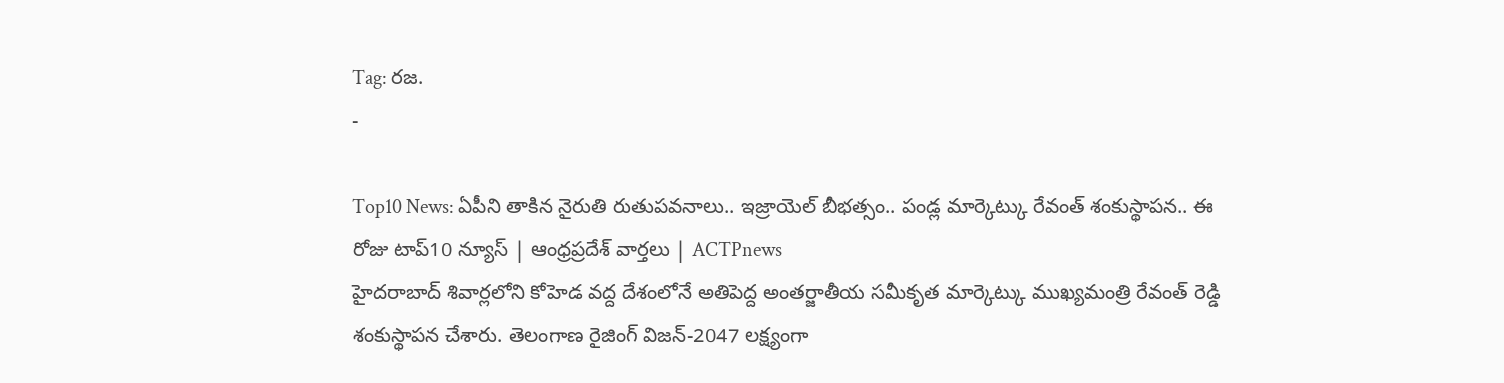Tag: రజ.
-

Top10 News: ఏపీని తాకిన నైరుతి రుతుపవనాలు.. ఇజ్రాయెల్ బీభత్సం.. పండ్ల మార్కెట్కు రేవంత్ శంకుస్థాపన.. ఈ రోజు టాప్10 న్యూస్ | ఆంధ్రప్రదేశ్ వార్తలు | ACTPnews
హైదరాబాద్ శివార్లలోని కోహెడ వద్ద దేశంలోనే అతిపెద్ద అంతర్జాతీయ సమీకృత మార్కెట్కు ముఖ్యమంత్రి రేవంత్ రెడ్డి శంకుస్థాపన చేశారు. తెలంగాణ రైజింగ్ విజన్-2047 లక్ష్యంగా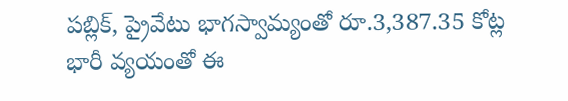పబ్లిక్, ప్రైవేటు భాగస్వామ్యంతో రూ.3,387.35 కోట్ల భారీ వ్యయంతో ఈ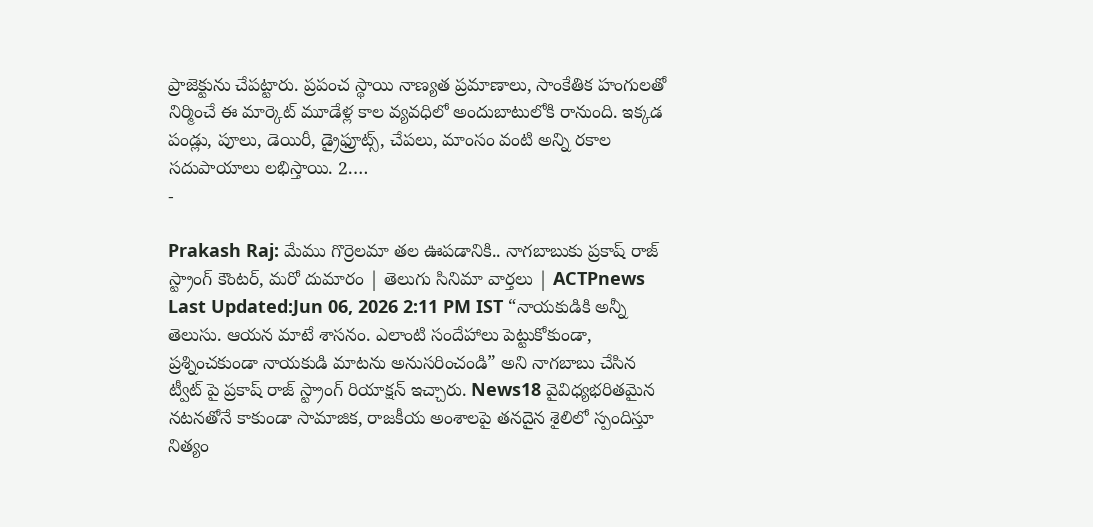ప్రాజెక్టును చేపట్టారు. ప్రపంచ స్థాయి నాణ్యత ప్రమాణాలు, సాంకేతిక హంగులతో నిర్మించే ఈ మార్కెట్ మూడేళ్ల కాల వ్యవధిలో అందుబాటులోకి రానుంది. ఇక్కడ పండ్లు, పూలు, డెయిరీ, డ్రైఫ్రూట్స్, చేపలు, మాంసం వంటి అన్ని రకాల సదుపాయాలు లభిస్తాయి. 2.…
-

Prakash Raj: మేము గొర్రెలమా తల ఊపడానికి.. నాగబాబుకు ప్రకాష్ రాజ్ స్ట్రాంగ్ కౌంటర్, మరో దుమారం | తెలుగు సినిమా వార్తలు | ACTPnews
Last Updated:Jun 06, 2026 2:11 PM IST “నాయకుడికి అన్నీ తెలుసు. ఆయన మాటే శాసనం. ఎలాంటి సందేహాలు పెట్టుకోకుండా, ప్రశ్నించకుండా నాయకుడి మాటను అనుసరించండి” అని నాగబాబు చేసిన ట్వీట్ పై ప్రకాష్ రాజ్ స్ట్రాంగ్ రియాక్షన్ ఇచ్చారు. News18 వైవిధ్యభరితమైన నటనతోనే కాకుండా సామాజిక, రాజకీయ అంశాలపై తనదైన శైలిలో స్పందిస్తూ నిత్యం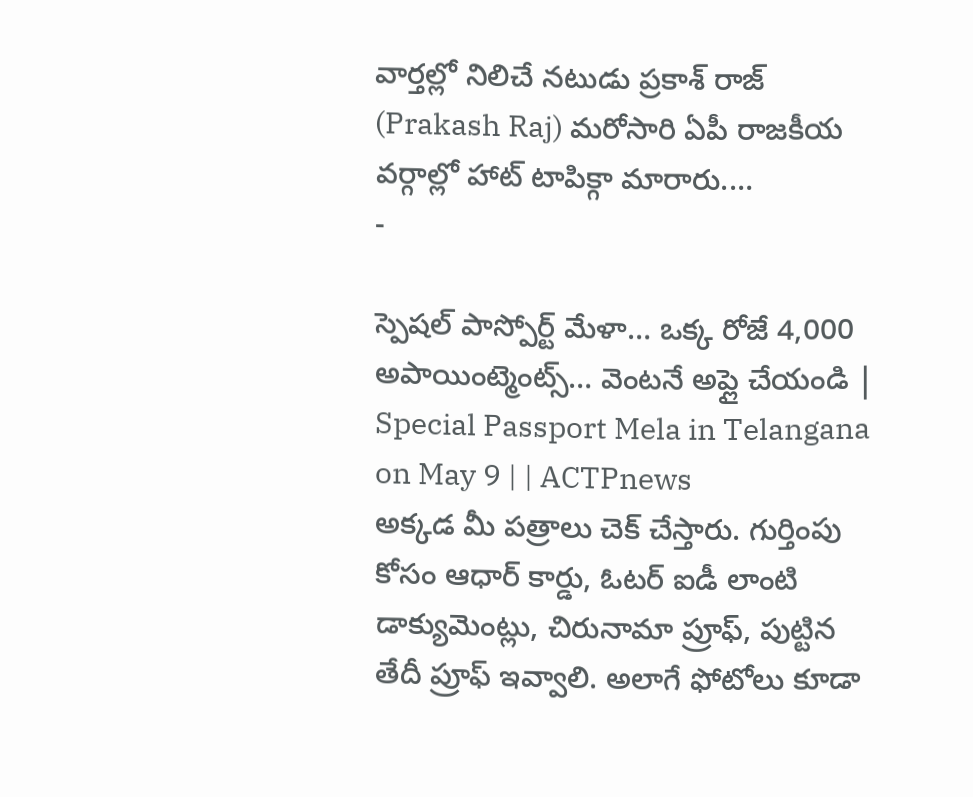వార్తల్లో నిలిచే నటుడు ప్రకాశ్ రాజ్ (Prakash Raj) మరోసారి ఏపీ రాజకీయ వర్గాల్లో హాట్ టాపిక్గా మారారు.…
-

స్పెషల్ పాస్పోర్ట్ మేళా… ఒక్క రోజే 4,000 అపాయింట్మెంట్స్… వెంటనే అప్లై చేయండి | Special Passport Mela in Telangana on May 9 | | ACTPnews
అక్కడ మీ పత్రాలు చెక్ చేస్తారు. గుర్తింపు కోసం ఆధార్ కార్డు, ఓటర్ ఐడీ లాంటి డాక్యుమెంట్లు, చిరునామా ప్రూఫ్, పుట్టిన తేదీ ప్రూఫ్ ఇవ్వాలి. అలాగే ఫోటోలు కూడా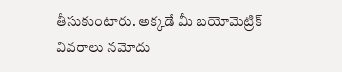తీసుకుంటారు. అక్కడే మీ బయోమెట్రిక్ వివరాలు నమోదు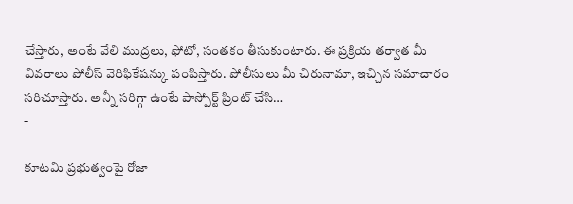చేస్తారు, అంటే వేలి ముద్రలు, ఫోటో, సంతకం తీసుకుంటారు. ఈ ప్రక్రియ తర్వాత మీ వివరాలు పోలీస్ వెరిఫికేషన్కు పంపిస్తారు. పోలీసులు మీ చిరునామా, ఇచ్చిన సమాచారం సరిచూస్తారు. అన్నీ సరిగ్గా ఉంటే పాస్పోర్ట్ ప్రింట్ చేసి…
-

కూటమి ప్రభుత్వంపై రోజా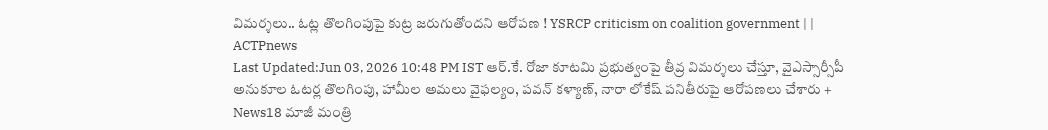విమర్శలు.. ఓట్ల తొలగింపుపై కుట్ర జరుగుతోందని ఆరోపణ ! YSRCP criticism on coalition government | | ACTPnews
Last Updated:Jun 03, 2026 10:48 PM IST ఆర్.కే. రోజా కూటమి ప్రభుత్వంపై తీవ్ర విమర్శలు చేస్తూ, వైఎస్సార్సీపీ అనుకూల ఓటర్ల తొలగింపు, హామీల అమలు వైఫల్యం, పవన్ కళ్యాణ్, నారా లోకేష్ పనితీరుపై ఆరోపణలు చేశారు + News18 మాజీ మంత్రి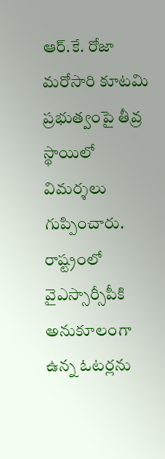ఆర్.కే. రోజా మరోసారి కూటమి ప్రభుత్వంపై తీవ్ర స్థాయిలో విమర్శలు గుప్పించారు. రాష్ట్రంలో వైఎస్సార్సీపీకి అనుకూలంగా ఉన్న ఓటర్లను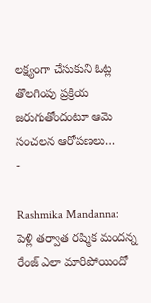లక్ష్యంగా చేసుకుని ఓట్ల తొలగింపు ప్రక్రియ జరుగుతోందంటూ ఆమె సంచలన ఆరోపణలు…
-

Rashmika Mandanna: పెళ్లి తర్వాత రష్మిక మందన్న రేంజ్ ఎలా మారిపోయిందో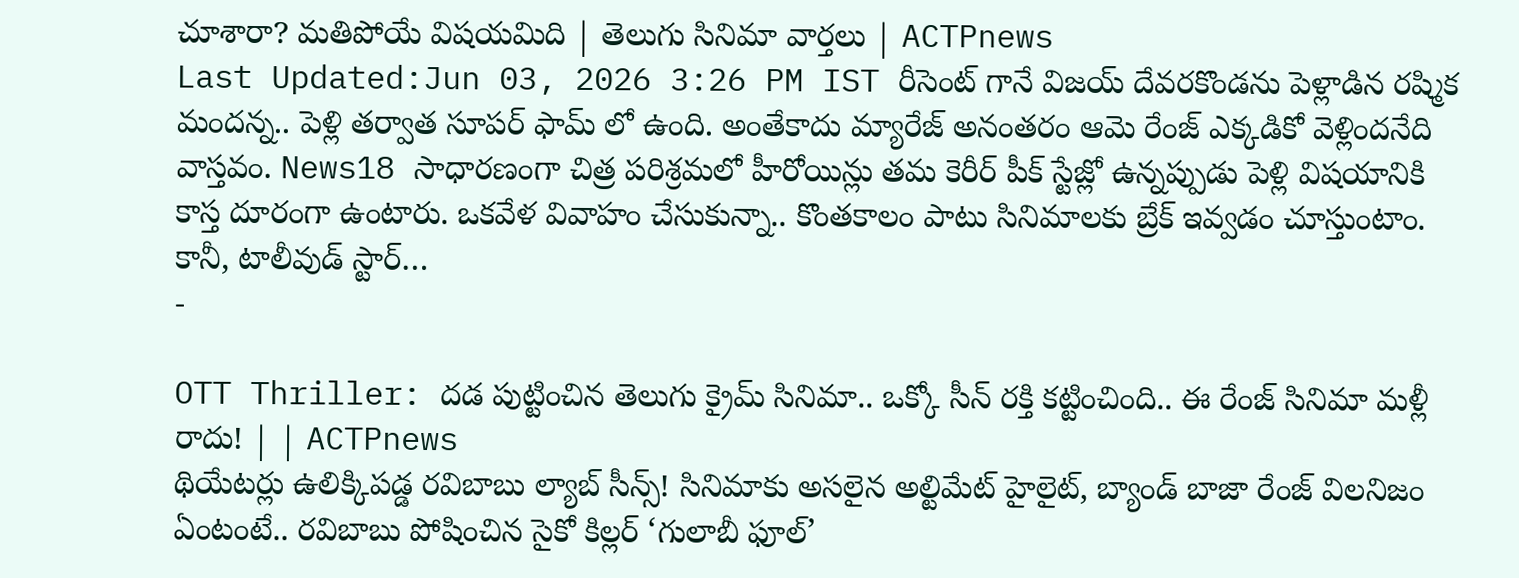చూశారా? మతిపోయే విషయమిది | తెలుగు సినిమా వార్తలు | ACTPnews
Last Updated:Jun 03, 2026 3:26 PM IST రీసెంట్ గానే విజయ్ దేవరకొండను పెళ్లాడిన రష్మిక మందన్న.. పెళ్లి తర్వాత సూపర్ ఫామ్ లో ఉంది. అంతేకాదు మ్యారేజ్ అనంతరం ఆమె రేంజ్ ఎక్కడికో వెళ్లిందనేది వాస్తవం. News18 సాధారణంగా చిత్ర పరిశ్రమలో హీరోయిన్లు తమ కెరీర్ పీక్ స్టేజ్లో ఉన్నప్పుడు పెళ్లి విషయానికి కాస్త దూరంగా ఉంటారు. ఒకవేళ వివాహం చేసుకున్నా.. కొంతకాలం పాటు సినిమాలకు బ్రేక్ ఇవ్వడం చూస్తుంటాం. కానీ, టాలీవుడ్ స్టార్…
-

OTT Thriller: దడ పుట్టించిన తెలుగు క్రైమ్ సినిమా.. ఒక్కో సీన్ రక్తి కట్టించింది.. ఈ రేంజ్ సినిమా మళ్లీ రాదు! | | ACTPnews
థియేటర్లు ఉలిక్కిపడ్డ రవిబాబు ల్యాబ్ సీన్స్! సినిమాకు అసలైన అల్టిమేట్ హైలైట్, బ్యాండ్ బాజా రేంజ్ విలనిజం ఏంటంటే.. రవిబాబు పోషించిన సైకో కిల్లర్ ‘గులాబీ ఫూల్’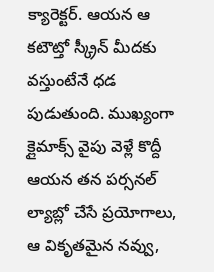క్యారెక్టర్. ఆయన ఆ కటౌట్తో స్క్రీన్ మీదకు వస్తుంటేనే ధడ పుడుతుంది. ముఖ్యంగా క్లైమాక్స్ వైపు వెళ్లే కొద్దీ ఆయన తన పర్సనల్ ల్యాబ్లో చేసే ప్రయోగాలు, ఆ వికృతమైన నవ్వు,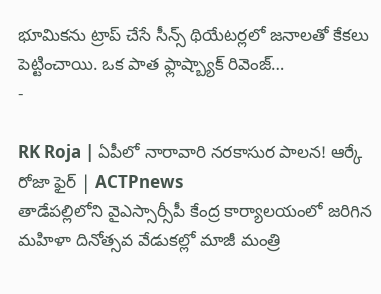భూమికను ట్రాప్ చేసే సీన్స్ థియేటర్లలో జనాలతో కేకలు పెట్టించాయి. ఒక పాత ఫ్లాష్బ్యాక్ రివెంజ్…
-

RK Roja | ఏపీలో నారావారి నరకాసుర పాలన! ఆర్కే రోజా ఫైర్ | ACTPnews
తాడేపల్లిలోని వైఎస్సార్సీపీ కేంద్ర కార్యాలయంలో జరిగిన మహిళా దినోత్సవ వేడుకల్లో మాజీ మంత్రి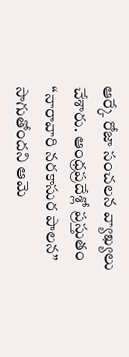ఆర్కే రోజా సంచలన వ్యాఖ్యలు చేశారు. ఆంధ్రప్రదేశ్లో ప్రస్తుతం “నారావారి నరకాసుర పాలన” సాగుతోందని ఆమె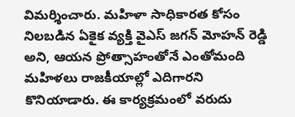విమర్శించారు. మహిళా సాధికారత కోసం నిలబడిన ఏకైక వ్యక్తి వైఎస్ జగన్ మోహన్ రెడ్డి అని, ఆయన ప్రోత్సాహంతోనే ఎంతోమంది మహిళలు రాజకీయాల్లో ఎదిగారని కొనియాడారు. ఈ కార్యక్రమంలో వరుదు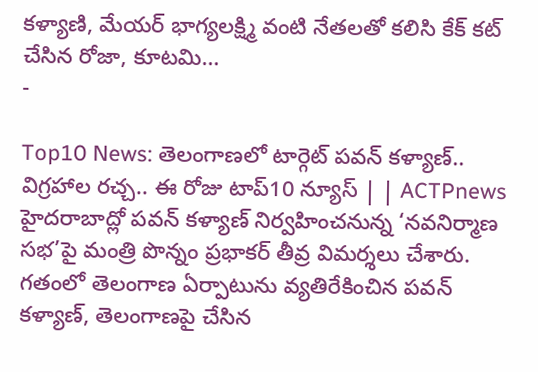కళ్యాణి, మేయర్ భాగ్యలక్ష్మి వంటి నేతలతో కలిసి కేక్ కట్ చేసిన రోజా, కూటమి…
-

Top10 News: తెలంగాణలో టార్గెట్ పవన్ కళ్యాణ్.. విగ్రహాల రచ్చ.. ఈ రోజు టాప్10 న్యూస్ | | ACTPnews
హైదరాబాద్లో పవన్ కళ్యాణ్ నిర్వహించనున్న ‘నవనిర్మాణ సభ’పై మంత్రి పొన్నం ప్రభాకర్ తీవ్ర విమర్శలు చేశారు. గతంలో తెలంగాణ ఏర్పాటును వ్యతిరేకించిన పవన్ కళ్యాణ్, తెలంగాణపై చేసిన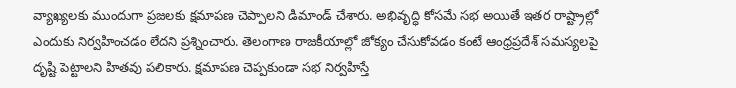వ్యాఖ్యలకు ముందుగా ప్రజలకు క్షమాపణ చెప్పాలని డిమాండ్ చేశారు. అభివృద్ధి కోసమే సభ అయితే ఇతర రాష్ట్రాల్లో ఎందుకు నిర్వహించడం లేదని ప్రశ్నించారు. తెలంగాణ రాజకీయాల్లో జోక్యం చేసుకోవడం కంటే ఆంధ్రప్రదేశ్ సమస్యలపై దృష్టి పెట్టాలని హితవు పలికారు. క్షమాపణ చెప్పకుండా సభ నిర్వహిస్తే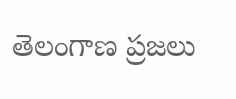తెలంగాణ ప్రజలు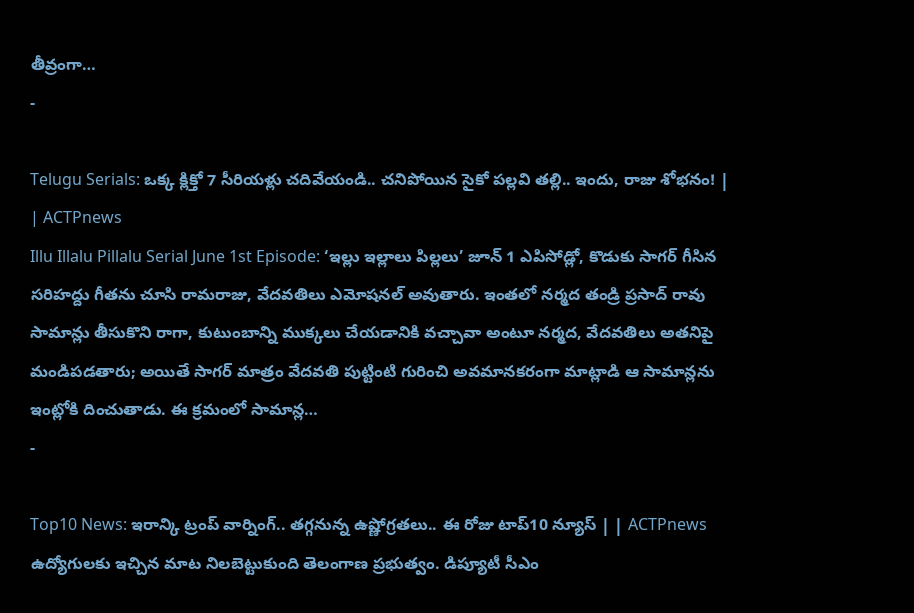తీవ్రంగా…
-

Telugu Serials: ఒక్క క్లిక్తో 7 సీరియళ్లు చదివేయండి.. చనిపోయిన సైకో పల్లవి తల్లి.. ఇందు, రాజు శోభనం! | | ACTPnews
Illu Illalu Pillalu Serial June 1st Episode: ‘ఇల్లు ఇల్లాలు పిల్లలు’ జూన్ 1 ఎపిసోడ్లో, కొడుకు సాగర్ గీసిన సరిహద్దు గీతను చూసి రామరాజు, వేదవతిలు ఎమోషనల్ అవుతారు. ఇంతలో నర్మద తండ్రి ప్రసాద్ రావు సామాన్లు తీసుకొని రాగా, కుటుంబాన్ని ముక్కలు చేయడానికి వచ్చావా అంటూ నర్మద, వేదవతిలు అతనిపై మండిపడతారు; అయితే సాగర్ మాత్రం వేదవతి పుట్టింటి గురించి అవమానకరంగా మాట్లాడి ఆ సామాన్లను ఇంట్లోకి దించుతాడు. ఈ క్రమంలో సామాన్ల…
-

Top10 News: ఇరాన్కి ట్రంప్ వార్నింగ్.. తగ్గనున్న ఉష్ణోగ్రతలు.. ఈ రోజు టాప్10 న్యూస్ | | ACTPnews
ఉద్యోగులకు ఇచ్చిన మాట నిలబెట్టుకుంది తెలంగాణ ప్రభుత్వం. డిప్యూటీ సీఎం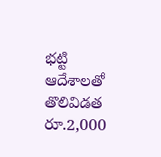భట్టి ఆదేశాలతో తొలివిడత రూ.2,000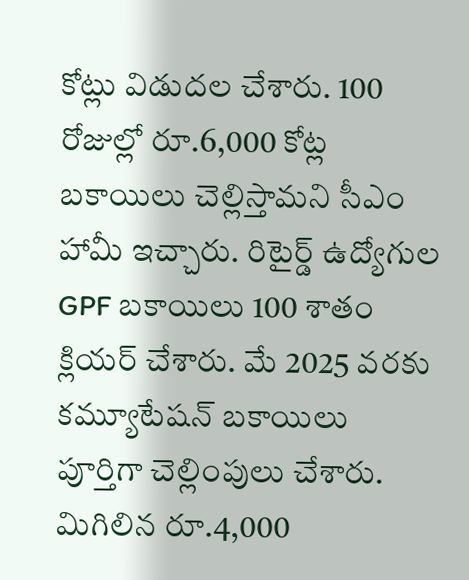కోట్లు విడుదల చేశారు. 100 రోజుల్లో రూ.6,000 కోట్ల బకాయిలు చెల్లిస్తామని సీఎం హామీ ఇచ్చారు. రిటైర్డ్ ఉద్యోగుల GPF బకాయిలు 100 శాతం క్లియర్ చేశారు. మే 2025 వరకు కమ్యూటేషన్ బకాయిలు పూర్తిగా చెల్లింపులు చేశారు. మిగిలిన రూ.4,000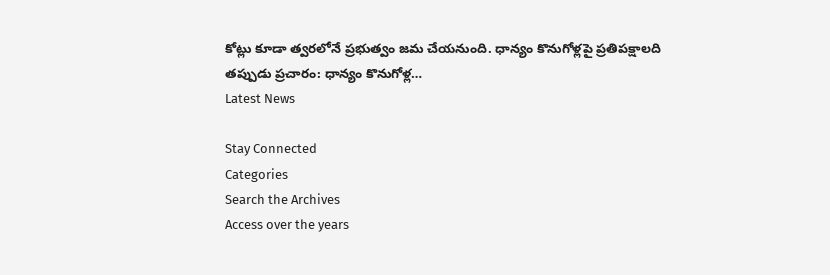కోట్లు కూడా త్వరలోనే ప్రభుత్వం జమ చేయనుంది. ధాన్యం కొనుగోళ్లపై ప్రతిపక్షాలది తప్పుడు ప్రచారం: ధాన్యం కొనుగోళ్ల…
Latest News

Stay Connected
Categories
Search the Archives
Access over the years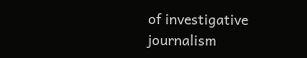of investigative journalism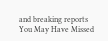and breaking reports
You May Have Missed